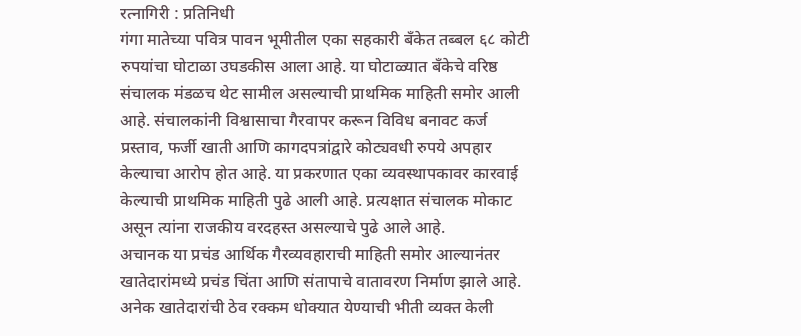रत्नागिरी : प्रतिनिधी
गंगा मातेच्या पवित्र पावन भूमीतील एका सहकारी बँकेत तब्बल ६८ कोटी रुपयांचा घोटाळा उघडकीस आला आहे. या घोटाळ्यात बँकेचे वरिष्ठ संचालक मंडळच थेट सामील असल्याची प्राथमिक माहिती समोर आली आहे. संचालकांनी विश्वासाचा गैरवापर करून विविध बनावट कर्ज प्रस्ताव, फर्जी खाती आणि कागदपत्रांद्वारे कोट्यवधी रुपये अपहार केल्याचा आरोप होत आहे. या प्रकरणात एका व्यवस्थापकावर कारवाई केल्याची प्राथमिक माहिती पुढे आली आहे. प्रत्यक्षात संचालक मोकाट असून त्यांना राजकीय वरदहस्त असल्याचे पुढे आले आहे.
अचानक या प्रचंड आर्थिक गैरव्यवहाराची माहिती समोर आल्यानंतर खातेदारांमध्ये प्रचंड चिंता आणि संतापाचे वातावरण निर्माण झाले आहे. अनेक खातेदारांची ठेव रक्कम धोक्यात येण्याची भीती व्यक्त केली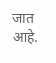जात आहे.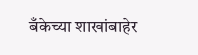बँकेच्या शाखांबाहेर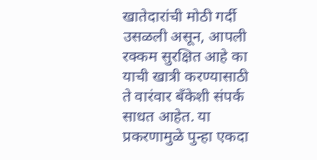खातेदारांची मोठी गर्दी उसळली असून, आपली रक्कम सुरक्षित आहे का याची खात्री करण्यासाठी ते वारंवार बँकेशी संपर्क साधत आहेत. या प्रकरणामुळे पुन्हा एकदा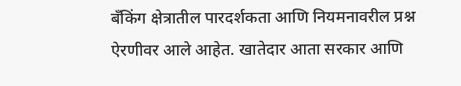बँकिंग क्षेत्रातील पारदर्शकता आणि नियमनावरील प्रश्न ऐरणीवर आले आहेत. खातेदार आता सरकार आणि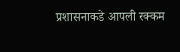प्रशासनाकडे आपली रक्कम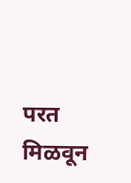परत मिळवून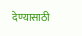देण्यासाठी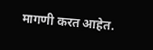मागणी करत आहेत.